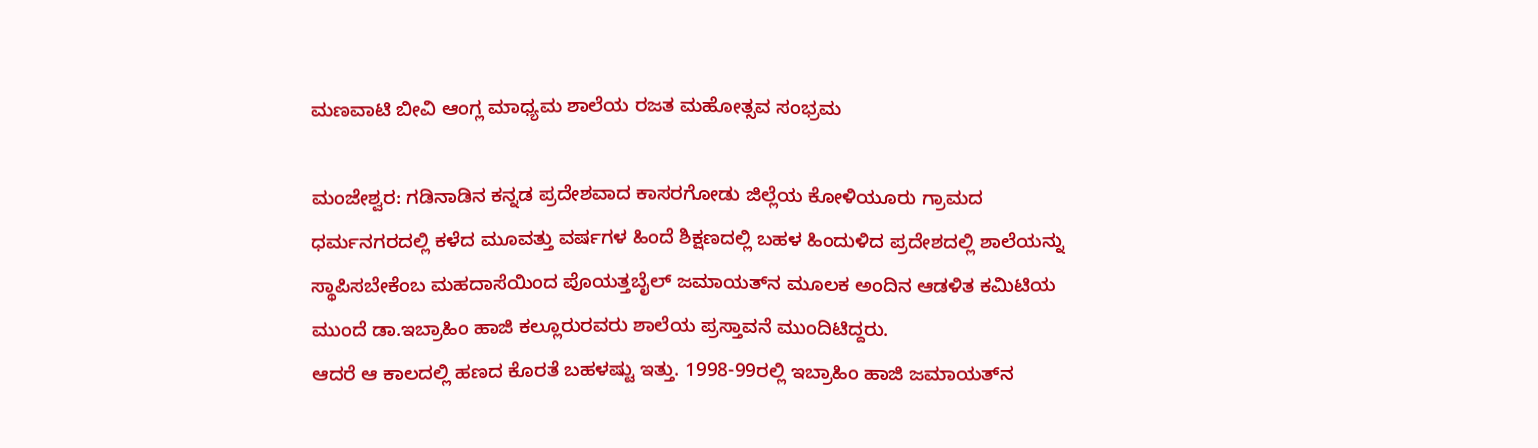ಮಣವಾಟಿ ಬೀವಿ ಆಂಗ್ಲ ಮಾಧ್ಯಮ ಶಾಲೆಯ ರಜತ ಮಹೋತ್ಸವ ಸಂಭ್ರಮ

ಮಂಜೇಶ್ವರ: ಗಡಿನಾಡಿನ ಕನ್ನಡ ಪ್ರದೇಶವಾದ ಕಾಸರಗೋಡು ಜಿಲ್ಲೆಯ ಕೋಳಿಯೂರು ಗ್ರಾಮದ ಧರ್ಮನಗರದಲ್ಲಿ ಕಳೆದ ಮೂವತ್ತು ವರ್ಷಗಳ ಹಿಂದೆ ಶಿಕ್ಷಣದಲ್ಲಿ ಬಹಳ ಹಿಂದುಳಿದ ಪ್ರದೇಶದಲ್ಲಿ ಶಾಲೆಯನ್ನು ಸ್ಥಾಪಿಸಬೇಕೆಂಬ ಮಹದಾಸೆಯಿಂದ ಪೊಯತ್ತಬೈಲ್ ಜಮಾಯತ್‌ನ ಮೂಲಕ ಅಂದಿನ ಆಡಳಿತ ಕಮಿಟಿಯ ಮುಂದೆ ಡಾ.ಇಬ್ರಾಹಿಂ ಹಾಜಿ ಕಲ್ಲೂರುರವರು ಶಾಲೆಯ ಪ್ರಸ್ತಾವನೆ ಮುಂದಿಟಿದ್ದರು.
ಆದರೆ ಆ ಕಾಲದಲ್ಲಿ ಹಣದ ಕೊರತೆ ಬಹಳಷ್ಟು ಇತ್ತು. 1998-99ರಲ್ಲಿ ಇಬ್ರಾಹಿಂ ಹಾಜಿ ಜಮಾಯತ್‌ನ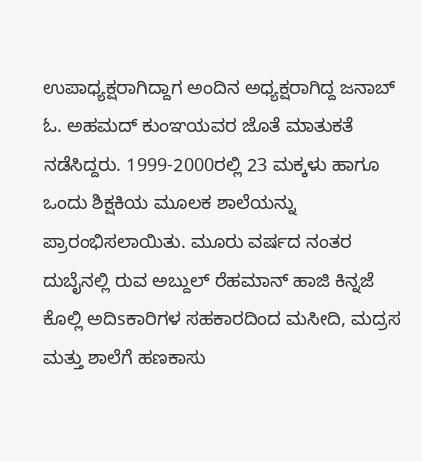ಉಪಾಧ್ಯಕ್ಷರಾಗಿದ್ದಾಗ ಅಂದಿನ ಅಧ್ಯಕ್ಷರಾಗಿದ್ದ ಜನಾಬ್ ಓ. ಅಹಮದ್ ಕುಂಞಯವರ ಜೊತೆ ಮಾತುಕತೆ ನಡೆಸಿದ್ದರು. 1999-2000ರಲ್ಲಿ 23 ಮಕ್ಕಳು ಹಾಗೂ ಒಂದು ಶಿಕ್ಷಕಿಯ ಮೂಲಕ ಶಾಲೆಯನ್ನು ಪ್ರಾರಂಭಿಸಲಾಯಿತು. ಮೂರು ವರ್ಷದ ನಂತರ ದುಬೈನಲ್ಲಿ ರುವ ಅಬ್ದುಲ್ ರೆಹಮಾನ್ ಹಾಜಿ ಕಿನ್ನಜೆ ಕೊಲ್ಲಿ ಅದಿsಕಾರಿಗಳ ಸಹಕಾರದಿಂದ ಮಸೀದಿ, ಮದ್ರಸ ಮತ್ತು ಶಾಲೆಗೆ ಹಣಕಾಸು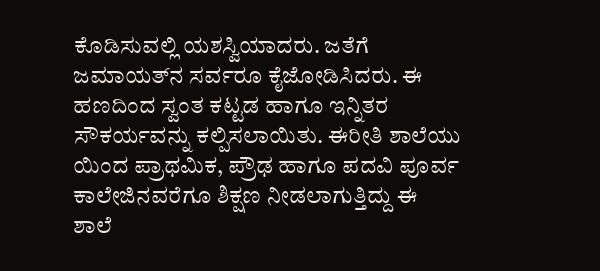ಕೊಡಿಸುವಲ್ಲಿ ಯಶಸ್ವಿಯಾದರು. ಜತೆಗೆ ಜಮಾಯತ್‌ನ ಸರ್ವರೂ ಕೈಜೋಡಿಸಿದರು. ಈ ಹಣದಿಂದ ಸ್ವಂತ ಕಟ್ಟಡ ಹಾಗೂ ಇನ್ನಿತರ ಸೌಕರ್ಯವನ್ನು ಕಲ್ಪಿಸಲಾಯಿತು. ಈರೀತಿ ಶಾಲೆಯು ಯಿಂದ ಪ್ರಾಥಮಿಕ, ಪ್ರೌಢ ಹಾಗೂ ಪದವಿ ಪೂರ್ವ ಕಾಲೇಜಿನವರೆಗೂ ಶಿಕ್ಷಣ ನೀಡಲಾಗುತ್ತಿದ್ದು ಈ ಶಾಲೆ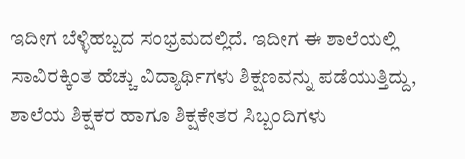ಇದೀಗ ಬೆಳ್ಳಿಹಬ್ಬದ ಸಂಭ್ರಮದಲ್ಲಿದೆ. ಇದೀಗ ಈ ಶಾಲೆಯಲ್ಲಿ ಸಾವಿರಕ್ಕಿಂತ ಹೆಚ್ಚು ವಿದ್ಯಾರ್ಥಿಗಳು ಶಿಕ್ಷಣವನ್ನು ಪಡೆಯುತ್ತಿದ್ದು, ಶಾಲೆಯ ಶಿಕ್ಷಕರ ಹಾಗೂ ಶಿಕ್ಷಕೇತರ ಸಿಬ್ಬಂದಿಗಳು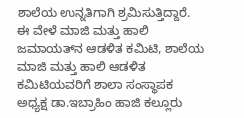ಶಾಲೆಯ ಉನ್ನತಿಗಾಗಿ ಶ್ರಮಿಸುತ್ತಿದ್ದಾರೆ.
ಈ ವೇಳೆ ಮಾಜಿ ಮತ್ತು ಹಾಲಿ ಜಮಾಯತ್‌ನ ಆಡಳಿತ ಕಮಿಟಿ, ಶಾಲೆಯ ಮಾಜಿ ಮತ್ತು ಹಾಲಿ ಆಡಳಿತ ಕಮಿಟಿಯವರಿಗೆ ಶಾಲಾ ಸಂಸ್ಥಾಪಕ ಅಧ್ಯಕ್ಷ ಡಾ.ಇಬ್ರಾಹಿಂ ಹಾಜಿ ಕಲ್ಲೂರು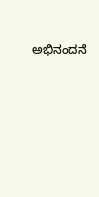ಅಭಿನಂದನೆ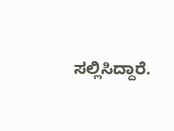ಸಲ್ಲಿಸಿದ್ದಾರೆ.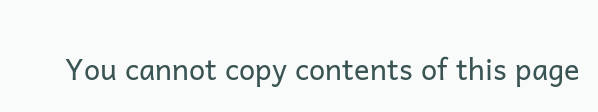You cannot copy contents of this page